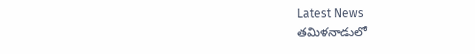Latest News
తమిళనాడులో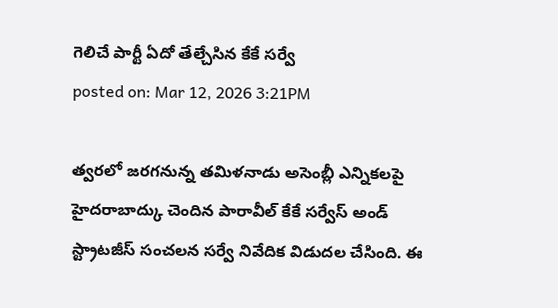గెలిచే పార్టీ ఏదో తేల్చేసిన కేకే సర్వే
posted on: Mar 12, 2026 3:21PM

త్వరలో జరగనున్న తమిళనాడు అసెంబ్లీ ఎన్నికలపై హైదరాబాద్కు చెందిన పారావీల్ కేకే సర్వేస్ అండ్ స్ట్రాటజీస్ సంచలన సర్వే నివేదిక విడుదల చేసింది. ఈ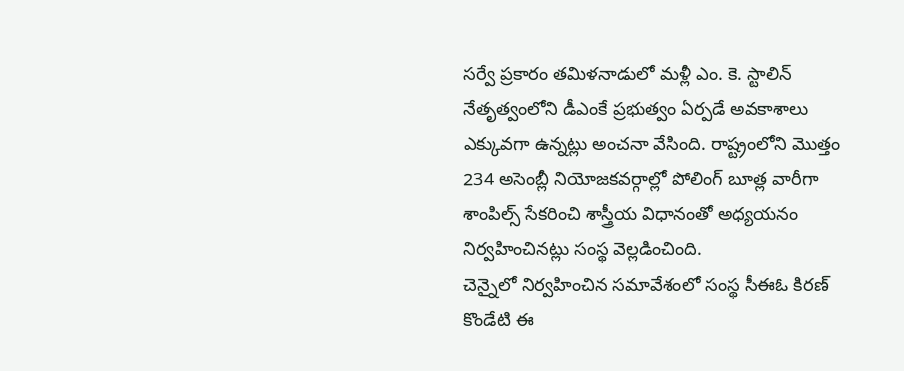సర్వే ప్రకారం తమిళనాడులో మళ్లీ ఎం. కె. స్టాలిన్ నేతృత్వంలోని డీఎంకే ప్రభుత్వం ఏర్పడే అవకాశాలు ఎక్కువగా ఉన్నట్లు అంచనా వేసింది. రాష్ట్రంలోని మొత్తం 234 అసెంబ్లీ నియోజకవర్గాల్లో పోలింగ్ బూత్ల వారీగా శాంపిల్స్ సేకరించి శాస్త్రీయ విధానంతో అధ్యయనం నిర్వహించినట్లు సంస్థ వెల్లడించింది.
చెన్నైలో నిర్వహించిన సమావేశంలో సంస్థ సీఈఓ కిరణ్ కొండేటి ఈ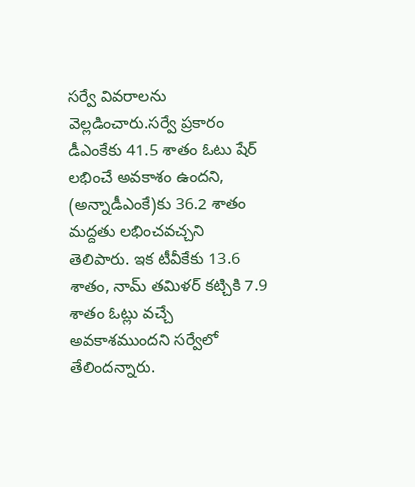సర్వే వివరాలను వెల్లడించారు.సర్వే ప్రకారం డీఎంకేకు 41.5 శాతం ఓటు షేర్ లభించే అవకాశం ఉందని, (అన్నాడీఎంకే)కు 36.2 శాతం మద్దతు లభించవచ్చని తెలిపారు. ఇక టీవీకేకు 13.6 శాతం, నామ్ తమిళర్ కట్చికి 7.9 శాతం ఓట్లు వచ్చే అవకాశముందని సర్వేలో తేలిందన్నారు.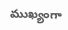ముఖ్యంగా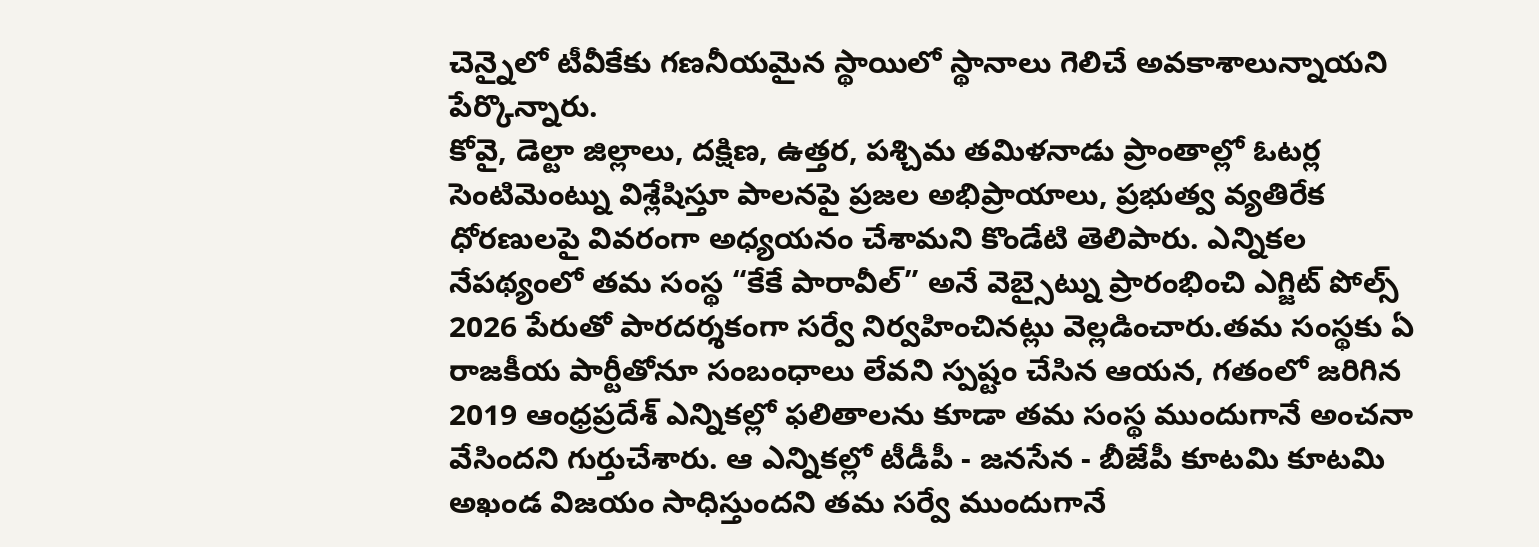చెన్నైలో టీవీకేకు గణనీయమైన స్థాయిలో స్థానాలు గెలిచే అవకాశాలున్నాయని పేర్కొన్నారు.
కోవై, డెల్టా జిల్లాలు, దక్షిణ, ఉత్తర, పశ్చిమ తమిళనాడు ప్రాంతాల్లో ఓటర్ల సెంటిమెంట్ను విశ్లేషిస్తూ పాలనపై ప్రజల అభిప్రాయాలు, ప్రభుత్వ వ్యతిరేక ధోరణులపై వివరంగా అధ్యయనం చేశామని కొండేటి తెలిపారు. ఎన్నికల నేపథ్యంలో తమ సంస్థ “కేకే పారావీల్” అనే వెబ్సైట్ను ప్రారంభించి ఎగ్జిట్ పోల్స్ 2026 పేరుతో పారదర్శకంగా సర్వే నిర్వహించినట్లు వెల్లడించారు.తమ సంస్థకు ఏ రాజకీయ పార్టీతోనూ సంబంధాలు లేవని స్పష్టం చేసిన ఆయన, గతంలో జరిగిన 2019 ఆంధ్రప్రదేశ్ ఎన్నికల్లో ఫలితాలను కూడా తమ సంస్థ ముందుగానే అంచనా వేసిందని గుర్తుచేశారు. ఆ ఎన్నికల్లో టీడీపీ - జనసేన - బీజేపీ కూటమి కూటమి అఖండ విజయం సాధిస్తుందని తమ సర్వే ముందుగానే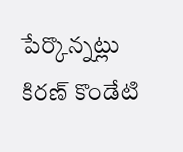పేర్కొన్నట్లు కిరణ్ కొండేటి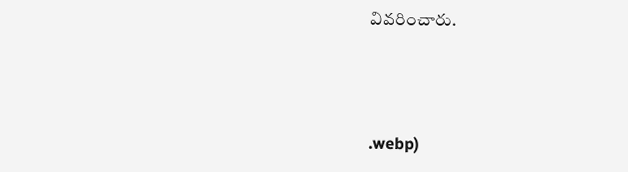వివరించారు.



.webp)